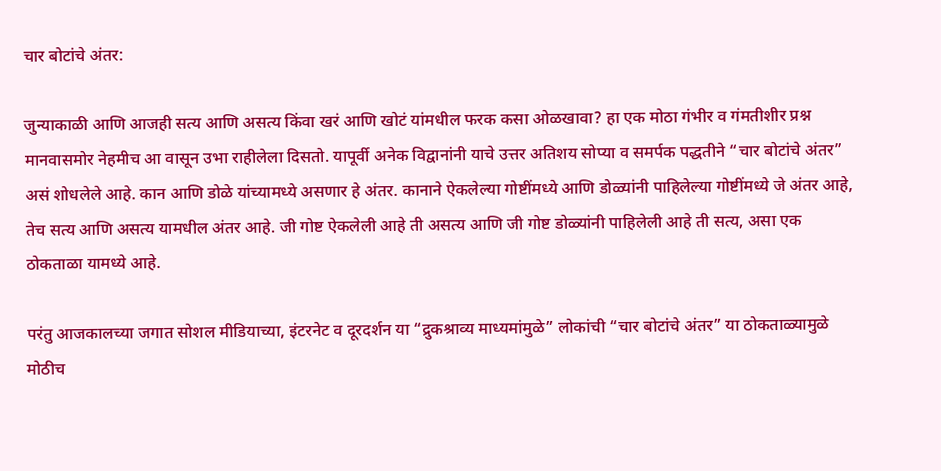चार बोटांचे अंतर:

जुन्याकाळी आणि आजही सत्य आणि असत्य किंवा खरं आणि खोटं यांमधील फरक कसा ओळखावा? हा एक मोठा गंभीर व गंमतीशीर प्रश्न मानवासमोर नेहमीच आ वासून उभा राहीलेला दिसतो. यापूर्वी अनेक विद्वानांनी याचे उत्तर अतिशय सोप्या व समर्पक पद्धतीने “चार बोटांचे अंतर” असं शोधलेले आहे. कान आणि डोळे यांच्यामध्ये असणार हे अंतर. कानाने ऐकलेल्या गोष्टींमध्ये आणि डोळ्यांनी पाहिलेल्या गोष्टींमध्ये जे अंतर आहे, तेच सत्य आणि असत्य यामधील अंतर आहे. जी गोष्ट ऐकलेली आहे ती असत्य आणि जी गोष्ट डोळ्यांनी पाहिलेली आहे ती सत्य, असा एक ठोकताळा यामध्ये आहे.

परंतु आजकालच्या जगात सोशल मीडियाच्या, इंटरनेट व दूरदर्शन या “द्रुकश्राव्य माध्यमांमुळे” लोकांची “चार बोटांचे अंतर” या ठोकताळ्यामुळे मोठीच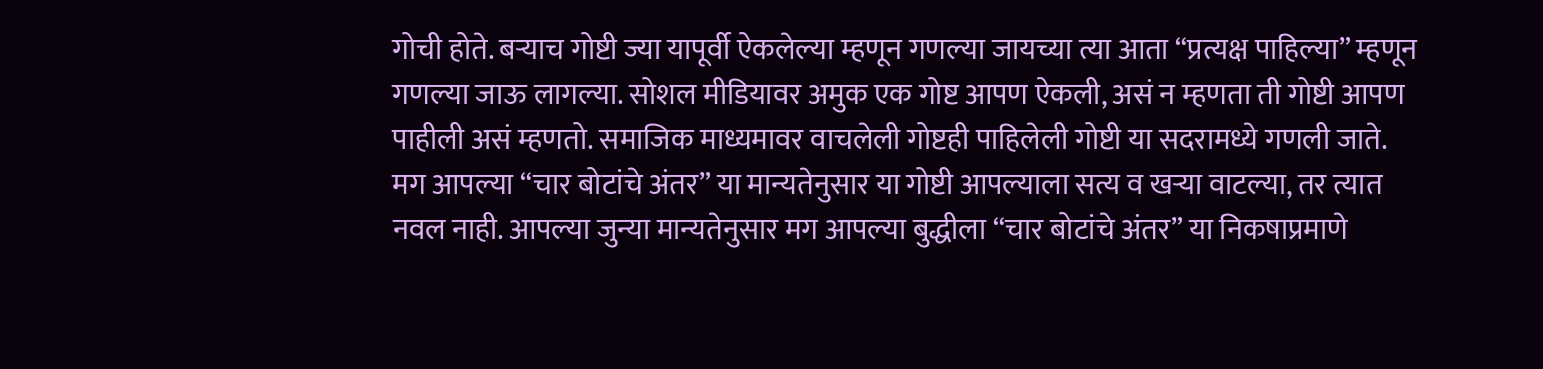गोची होते. बऱ्याच गोष्टी ज्या यापूर्वी ऐकलेल्या म्हणून गणल्या जायच्या त्या आता “प्रत्यक्ष पाहिल्या” म्हणून गणल्या जाऊ लागल्या. सोशल मीडियावर अमुक एक गोष्ट आपण ऐकली, असं न म्हणता ती गोष्टी आपण पाहीली असं म्हणतो. समाजिक माध्यमावर वाचलेली गोष्टही पाहिलेली गोष्टी या सदरामध्ये गणली जाते. मग आपल्या “चार बोटांचे अंतर” या मान्यतेनुसार या गोष्टी आपल्याला सत्य व खऱ्या वाटल्या, तर त्यात नवल नाही. आपल्या जुन्या मान्यतेनुसार मग आपल्या बुद्धीला “चार बोटांचे अंतर” या निकषाप्रमाणे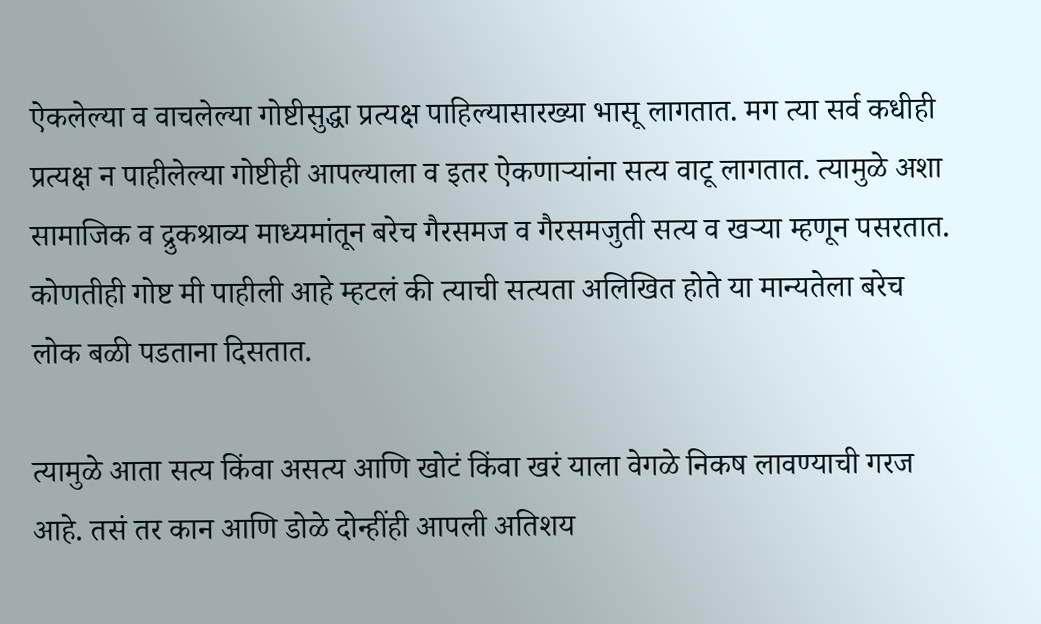ऐकलेल्या व वाचलेल्या गोष्टीसुद्धा प्रत्यक्ष पाहिल्यासारख्या भासू लागतात. मग त्या सर्व कधीही प्रत्यक्ष न पाहीलेल्या गोष्टीही आपल्याला व इतर ऐकणाऱ्यांना सत्य वाटू लागतात. त्यामुळे अशा सामाजिक व द्रुकश्राव्य माध्यमांतून बरेच गैरसमज व गैरसमजुती सत्य व खऱ्या म्हणून पसरतात. कोणतीही गोष्ट मी पाहीली आहे म्हटलं की त्याची सत्यता अलिखित होते या मान्यतेला बरेच लोक बळी पडताना दिसतात.

त्यामुळे आता सत्य किंवा असत्य आणि खोटं किंवा खरं याला वेगळे निकष लावण्याची गरज आहे. तसं तर कान आणि डोळे दोन्हींही आपली अतिशय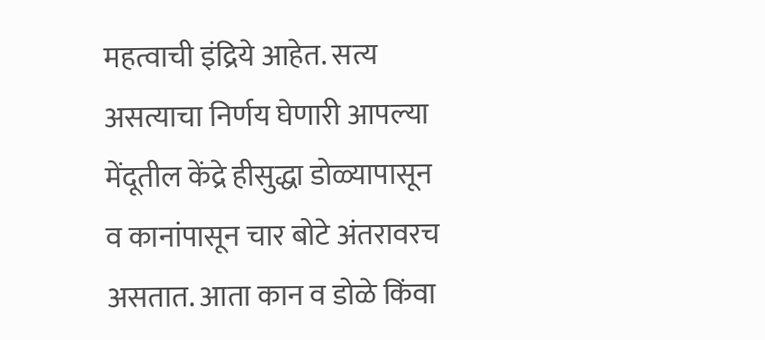महत्वाची इंद्रिये आहेत. सत्य असत्याचा निर्णय घेणारी आपल्या मेंदूतील केंद्रे हीसुद्धा डोळ्यापासून व कानांपासून चार बोटे अंतरावरच असतात. आता कान व डोळे किंवा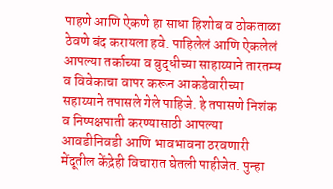पाहणे आणि ऐकणे हा साधा हिशोब व ठोकताळा ठेवणे बंद करायला हवे. पाहिलेलं आणि ऐकलेलं आपल्या तर्काच्या व बुद्धीच्या साहाय्याने तारतम्य व विवेकाचा वापर करून आकडेवारीच्या सहाय्याने तपासले गेले पाहिजे. हे तपासणे निशंक व निष्पक्षपाती करण्यासाठी आपल्या आवडीनिवडी आणि भावभावना ठरवणारी मेंदूतील केंद्रेही विचारात घेतली पाहीजेत. पुन्हा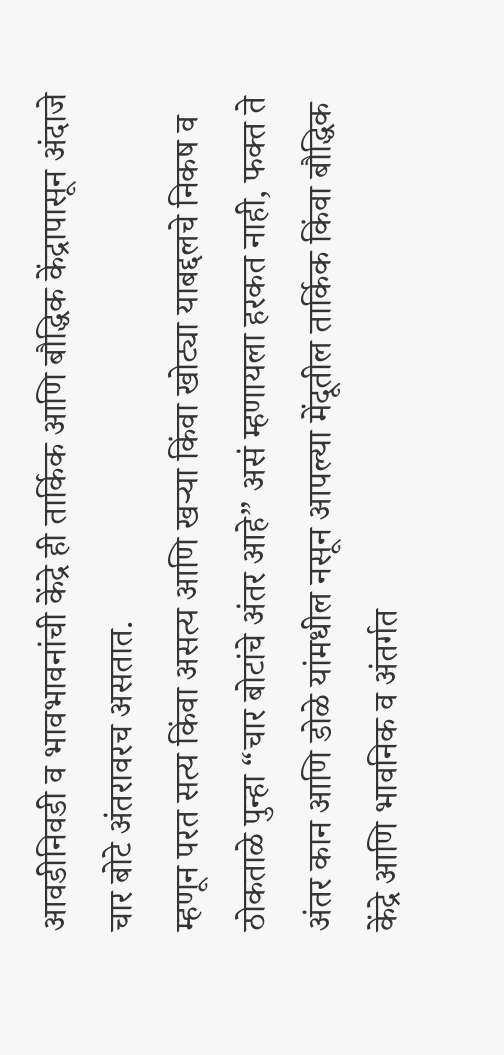आवडीनिवडी व भावभावनांची केंद्रे ही तार्किक आणि बौद्धिक केंद्रापासून अंदाजे चार बोटे अंतरावरच असतात.
म्हणून परत सत्य किंवा असत्य आणि खऱ्या किंवा खोट्या याबद्दलचे निकष व ठोकताळे पुन्हा “चार बोटांचे अंतर आहे” असं म्हणायला हरकत नाही, फक्त ते अंतर कान आणि डोळे यांमधील नसून आपल्या मेंदूतील तार्किक किंवा बौद्धिक केंद्रे आणि भावनिक व अंतर्गत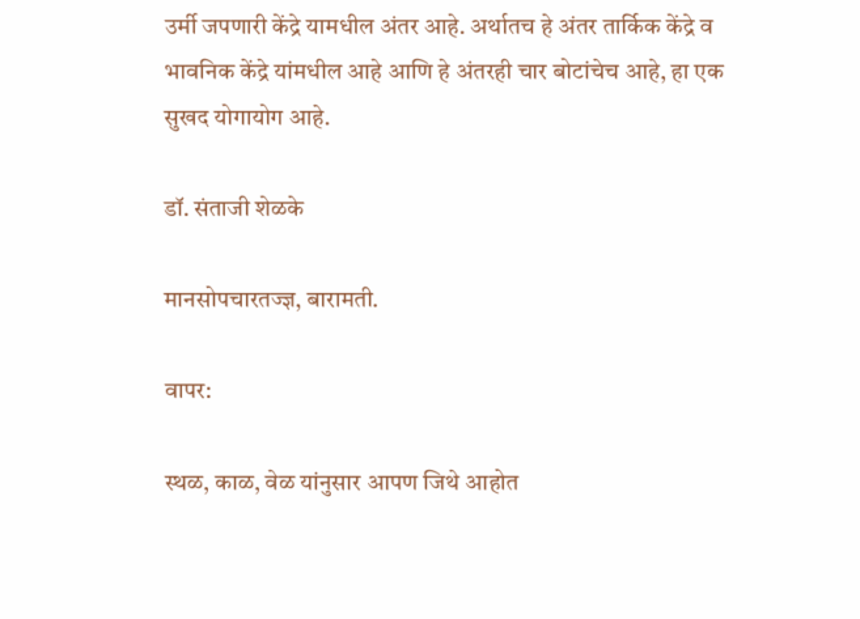उर्मी जपणारी केंद्रे यामधील अंतर आहे. अर्थातच हे अंतर तार्किक केंद्रे व भावनिक केंद्रे यांमधील आहे आणि हे अंतरही चार बोटांचेच आहे, हा एक सुखद योगायोग आहे.

डॉ. संताजी शेळके

मानसोपचारतज्ज्ञ, बारामती.

वापर:

स्थळ, काळ, वेळ यांनुसार आपण जिथे आहोत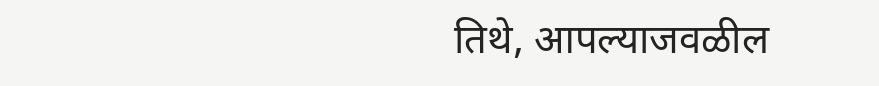तिथे, आपल्याजवळील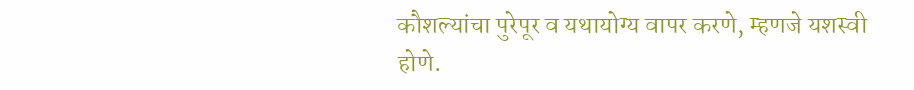कौशल्यांचा पुरेपूर व यथायोग्य वापर करणे, म्हणजे यशस्वी होणे.